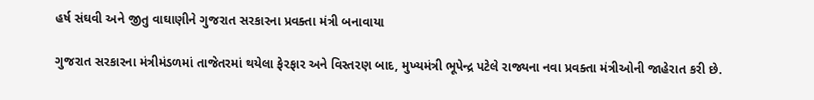હર્ષ સંઘવી અને જીતુ વાઘાણીને ગુજરાત સરકારના પ્રવક્તા મંત્રી બનાવાયા

ગુજરાત સરકારના મંત્રીમંડળમાં તાજેતરમાં થયેલા ફેરફાર અને વિસ્તરણ બાદ, મુખ્યમંત્રી ભૂપેન્દ્ર પટેલે રાજ્યના નવા પ્રવક્તા મંત્રીઓની જાહેરાત કરી છે.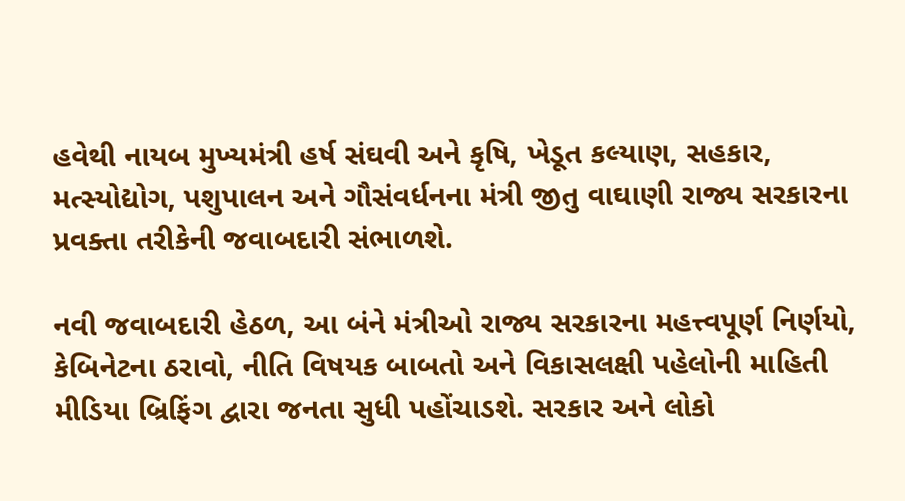હવેથી નાયબ મુખ્યમંત્રી હર્ષ સંઘવી અને કૃષિ, ખેડૂત કલ્યાણ, સહકાર, મત્સ્યોદ્યોગ, પશુપાલન અને ગૌસંવર્ધનના મંત્રી જીતુ વાઘાણી રાજ્ય સરકારના પ્રવક્તા તરીકેની જવાબદારી સંભાળશે.

નવી જવાબદારી હેઠળ, આ બંને મંત્રીઓ રાજ્ય સરકારના મહત્ત્વપૂર્ણ નિર્ણયો, કેબિનેટના ઠરાવો, નીતિ વિષયક બાબતો અને વિકાસલક્ષી પહેલોની માહિતી મીડિયા બ્રિફિંગ દ્વારા જનતા સુધી પહોંચાડશે. સરકાર અને લોકો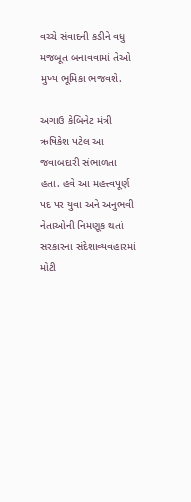વચ્ચે સંવાદની કડીને વધુ મજબૂત બનાવવામાં તેઓ મુખ્ય ભૂમિકા ભજવશે.

અગાઉ કેબિનેટ મંત્રી ઋષિકેશ પટેલ આ જવાબદારી સંભાળતા હતા. હવે આ મહત્ત્વપૂર્ણ પદ પર યુવા અને અનુભવી નેતાઓની નિમણૂક થતાં સરકારના સંદેશાવ્યવહારમાં મોટી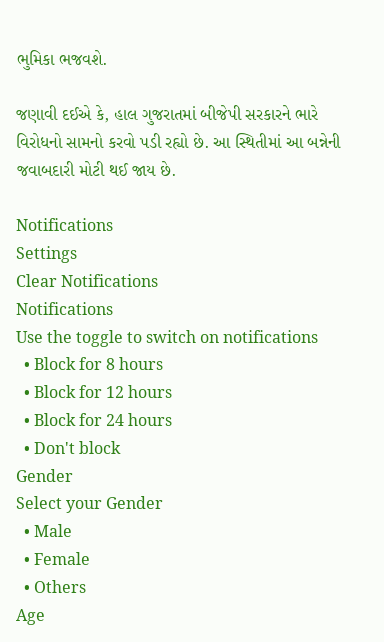ભુમિકા ભજવશે.

જણાવી દઈએ કે, હાલ ગુજરાતમાં બીજેપી સરકારને ભારે વિરોધનો સામનો કરવો પડી રહ્યો છે. આ સ્થિતીમાં આ બન્નેની જવાબદારી મોટી થઈ જાય છે.

Notifications
Settings
Clear Notifications
Notifications
Use the toggle to switch on notifications
  • Block for 8 hours
  • Block for 12 hours
  • Block for 24 hours
  • Don't block
Gender
Select your Gender
  • Male
  • Female
  • Others
Age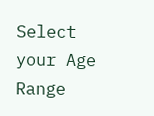Select your Age Range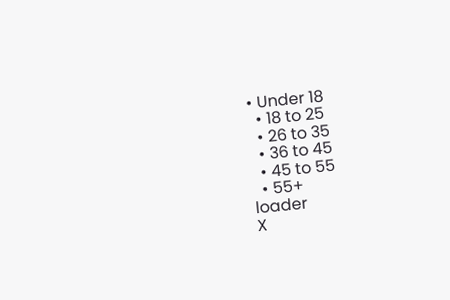• Under 18
  • 18 to 25
  • 26 to 35
  • 36 to 45
  • 45 to 55
  • 55+
loader
X